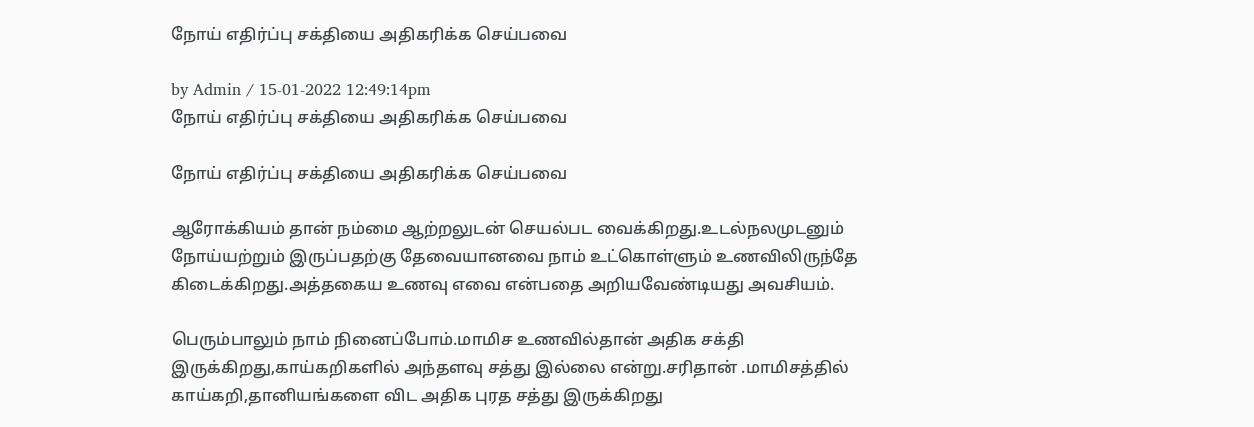நோய் எதிர்ப்பு சக்தியை அதிகரிக்க செய்பவை

by Admin / 15-01-2022 12:49:14pm
நோய் எதிர்ப்பு சக்தியை அதிகரிக்க செய்பவை

நோய் எதிர்ப்பு சக்தியை அதிகரிக்க செய்பவை

ஆரோக்கியம் தான் நம்மை ஆற்றலுடன் செயல்பட வைக்கிறது.உடல்நலமுடனும் நோய்யற்றும் இருப்பதற்கு தேவையானவை நாம் உட்கொள்ளும் உணவிலிருந்தே கிடைக்கிறது.அத்தகைய உணவு எவை என்பதை அறியவேண்டியது அவசியம்.

பெரும்பாலும் நாம் நினைப்போம்.மாமிச உணவில்தான் அதிக சக்தி இருக்கிறது,காய்கறிகளில் அந்தளவு சத்து இல்லை என்று.சரிதான் .மாமிசத்தில் காய்கறி,தானியங்களை விட அதிக புரத சத்து இருக்கிறது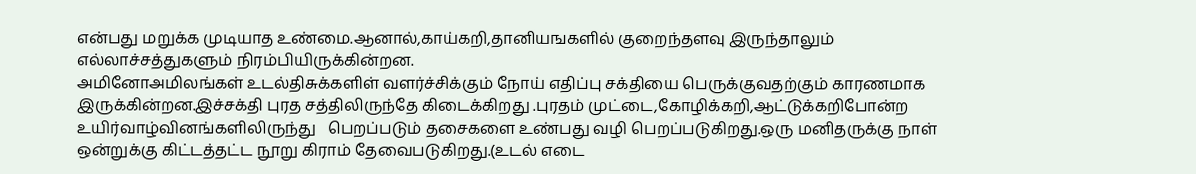என்பது மறுக்க முடியாத உண்மை.ஆனால்,காய்கறி,தானியஙகளில் குறைந்தளவு இருந்தாலும் எல்லாச்சத்துகளும் நிரம்பியிருக்கின்றன.
அமினோஅமிலங்கள் உடல்திசுக்களிள் வளர்ச்சிக்கும் நோய் எதிப்பு சக்தியை பெருக்குவதற்கும் காரணமாக இருக்கின்றன.இச்சக்தி புரத சத்திலிருந்தே கிடைக்கிறது .புரதம் முட்டை,கோழிக்கறி,ஆட்டுக்கறிபோன்ற
உயிர்வாழ்வினங்களிலிருந்து   பெறப்படும் தசைகளை உண்பது வழி பெறப்படுகிறது.ஒரு மனிதருக்கு நாள் ஒன்றுக்கு கிட்டத்தட்ட நூறு கிராம் தேவைபடுகிறது.(உடல் எடை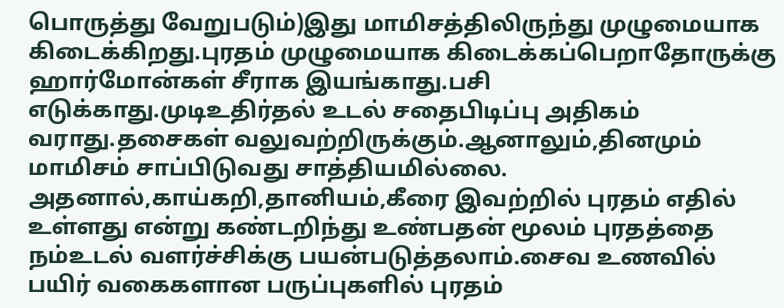பொருத்து வேறுபடும்)இது மாமிசத்திலிருந்து முழுமையாக கிடைக்கிறது.புரதம் முழுமையாக கிடைக்கப்பெறாதோருக்கு  ஹார்மோன்கள் சீராக இயங்காது.பசி எடுக்காது.முடிஉதிர்தல் உடல் சதைபிடிப்பு அதிகம் வராது.தசைகள் வலுவற்றிருக்கும்.ஆனாலும்,தினமும் மாமிசம் சாப்பிடுவது சாத்தியமில்லை.
அதனால்,காய்கறி,தானியம்,கீரை இவற்றில் புரதம் எதில் உள்ளது என்று கண்டறிந்து உண்பதன் மூலம் புரதத்தை நம்உடல் வளர்ச்சிக்கு பயன்படுத்தலாம்.சைவ உணவில் பயிர் வகைகளான பருப்புகளில் புரதம்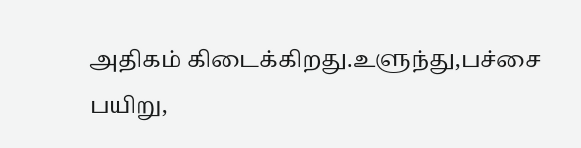அதிகம் கிடைக்கிறது.உளுந்து,பச்சை பயிறு,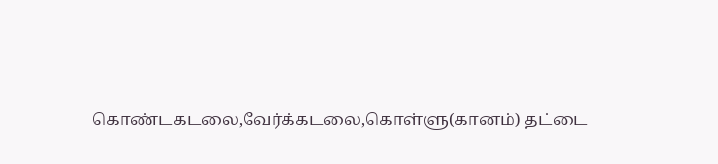கொண்டகடலை,வேர்க்கடலை,கொள்ளு(கானம்) தட்டை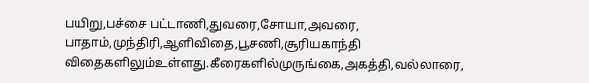பயிறு,பச்சை பட்டாணி,துவரை,சோயா,அவரை,
பாதாம்,முந்திரி,ஆளிவிதை,பூசணி,சூரியகாந்தி விதைகளிலும்உள்ளது.கீரைகளில்முருங்கை,அகத்தி,வல்லாரை,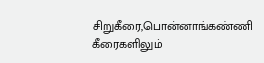சிறுகீரை,பொன்னாங்கண்ணி கீரைகளிலும்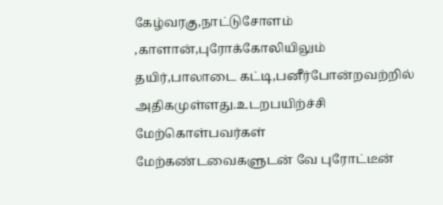கேழ்வரகு,நாட்டுசோளம் ,காளான்,புரோக்கோலியிலும் தயிர்,பாலாடை கட்டி,பனீர்போன்றவற்றில் அதிகமுள்ளது.உடறபயிற்ச்சி மேற்கொள்பவர்கள் மேற்கண்டவைகளுடன் வே புரோட்டீன்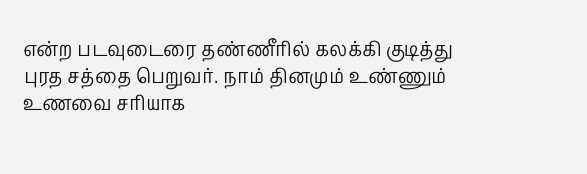என்ற படவுடைரை தண்ணீரில் கலக்கி குடித்து புரத சத்தை பெறுவர். நாம் தினமும் உண்ணும் உணவை சரியாக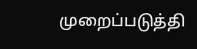முறைப்படுத்தி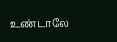உண்டாலே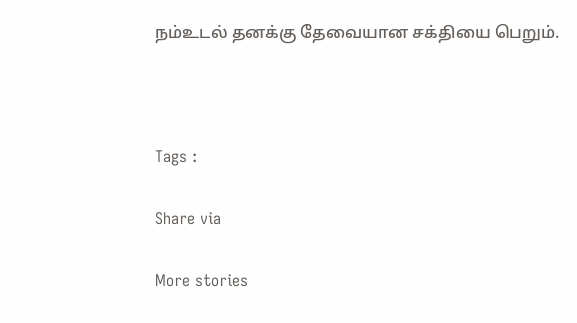நம்உடல் தனக்கு தேவையான சக்தியை பெறும்.



Tags :

Share via

More stories